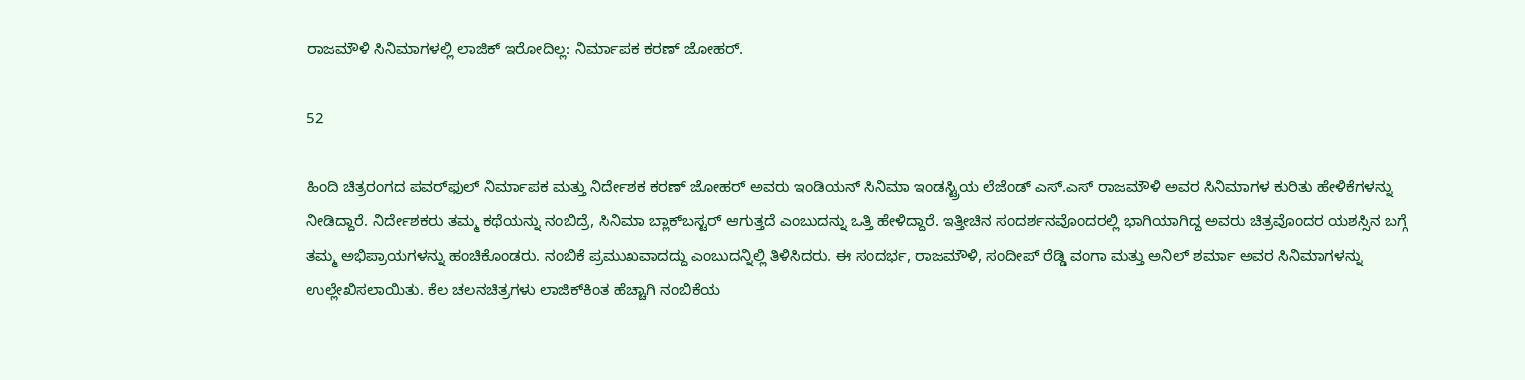ರಾಜಮೌಳಿ ಸಿನಿಮಾಗಳಲ್ಲಿ ಲಾಜಿಕ್ ಇರೋದಿಲ್ಲ: ನಿರ್ಮಾಪಕ ಕರಣ್ ಜೋಹರ್.

52

ಹಿಂದಿ ಚಿತ್ರರಂಗದ ಪವರ್‌ಫುಲ್ ನಿರ್ಮಾಪಕ ಮತ್ತು ನಿರ್ದೇಶಕ ಕರಣ್ ಜೋಹರ್ ಅವರು ಇಂಡಿಯನ್ ಸಿನಿಮಾ ಇಂಡಸ್ಟ್ರಿಯ ಲೆಜೆಂಡ್ ಎಸ್.ಎಸ್ ರಾಜಮೌಳಿ ಅವರ ಸಿನಿಮಾಗಳ ಕುರಿತು ಹೇಳಿಕೆಗಳನ್ನು ನೀಡಿದ್ದಾರೆ. ನಿರ್ದೇಶಕರು ತಮ್ಮ ಕಥೆಯನ್ನು ನಂಬಿದ್ರೆ, ಸಿನಿಮಾ ಬ್ಲಾಕ್‍ಬಸ್ಟರ್ ಆಗುತ್ತದೆ ಎಂಬುದನ್ನು ಒತ್ತಿ ಹೇಳಿದ್ದಾರೆ. ಇತ್ತೀಚಿನ ಸಂದರ್ಶನವೊಂದರಲ್ಲಿ ಭಾಗಿಯಾಗಿದ್ದ ಅವರು ಚಿತ್ರವೊಂದರ ಯಶಸ್ಸಿನ ಬಗ್ಗೆ ತಮ್ಮ ಅಭಿಪ್ರಾಯಗಳನ್ನು ಹಂಚಿಕೊಂಡರು. ನಂಬಿಕೆ ಪ್ರಮುಖವಾದದ್ದು ಎಂಬುದನ್ನಿಲ್ಲಿ ತಿಳಿಸಿದರು. ಈ ಸಂದರ್ಭ, ರಾಜಮೌಳಿ, ಸಂದೀಪ್ ರೆಡ್ಡಿ ವಂಗಾ ಮತ್ತು ಅನಿಲ್ ಶರ್ಮಾ ಅವರ ಸಿನಿಮಾಗಳನ್ನು ಉಲ್ಲೇಖಿಸಲಾಯಿತು. ಕೆಲ ಚಲನಚಿತ್ರಗಳು ಲಾಜಿಕ್‍ಕಿಂತ ಹೆಚ್ಚಾಗಿ ನಂಬಿಕೆಯ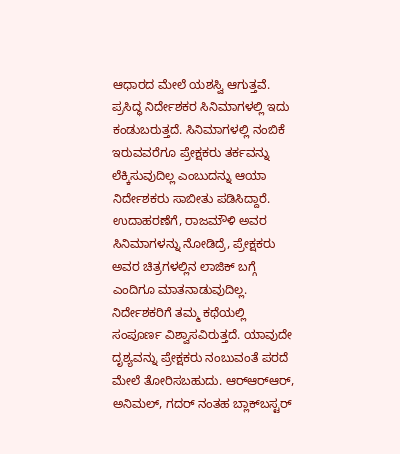ಆಧಾರದ ಮೇಲೆ ಯಶಸ್ವಿ ಆಗುತ್ತವೆ. ಪ್ರಸಿದ್ಧ ನಿರ್ದೇಶಕರ ಸಿನಿಮಾಗಳಲ್ಲಿ ಇದು ಕಂಡುಬರುತ್ತದೆ. ಸಿನಿಮಾಗಳಲ್ಲಿ ನಂಬಿಕೆ ಇರುವವರೆಗೂ ಪ್ರೇಕ್ಷಕರು ತರ್ಕವನ್ನು ಲೆಕ್ಕಿಸುವುದಿಲ್ಲ ಎಂಬುದನ್ನು ಆಯಾ ನಿರ್ದೇಶಕರು ಸಾಬೀತು ಪಡಿಸಿದ್ದಾರೆ. ಉದಾಹರಣೆಗೆ, ರಾಜಮೌಳಿ ಅವರ ಸಿನಿಮಾಗಳನ್ನು ನೋಡಿದ್ರೆ, ಪ್ರೇಕ್ಷಕರು ಅವರ ಚಿತ್ರಗಳಲ್ಲಿನ ಲಾಜಿಕ್ ಬಗ್ಗೆ ಎಂದಿಗೂ ಮಾತನಾಡುವುದಿಲ್ಲ. ನಿರ್ದೇಶಕರಿಗೆ ತಮ್ಮ ಕಥೆಯಲ್ಲಿ ಸಂಪೂರ್ಣ ವಿಶ್ವಾಸವಿರುತ್ತದೆ. ಯಾವುದೇ ದೃಶ್ಯವನ್ನು ಪ್ರೇಕ್ಷಕರು ನಂಬುವಂತೆ ಪರದೆ ಮೇಲೆ ತೋರಿಸಬಹುದು. ಆರ್‍ಆರ್‍ಆರ್, ಅನಿಮಲ್, ಗದರ್ ನಂತಹ ಬ್ಲಾಕ್‍ಬಸ್ಟರ್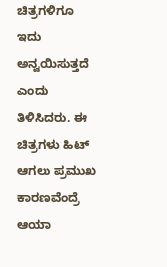ಚಿತ್ರಗಳಿಗೂ ಇದು ಅನ್ವಯಿಸುತ್ತದೆ ಎಂದು ತಿಳಿಸಿದರು. ಈ ಚಿತ್ರಗಳು ಹಿಟ್ ಆಗಲು ಪ್ರಮುಖ ಕಾರಣವೆಂದ್ರೆ ಆಯಾ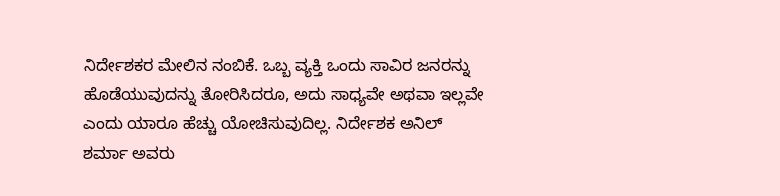ನಿರ್ದೇಶಕರ ಮೇಲಿನ ನಂಬಿಕೆ. ಒಬ್ಬ ವ್ಯಕ್ತಿ ಒಂದು ಸಾವಿರ ಜನರನ್ನು ಹೊಡೆಯುವುದನ್ನು ತೋರಿಸಿದರೂ, ಅದು ಸಾಧ್ಯವೇ ಅಥವಾ ಇಲ್ಲವೇ ಎಂದು ಯಾರೂ ಹೆಚ್ಚು ಯೋಚಿಸುವುದಿಲ್ಲ. ನಿರ್ದೇಶಕ ಅನಿಲ್ ಶರ್ಮಾ ಅವರು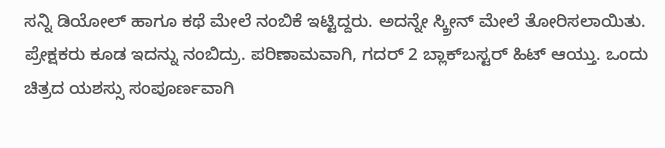ಸನ್ನಿ ಡಿಯೋಲ್ ಹಾಗೂ ಕಥೆ ಮೇಲೆ ನಂಬಿಕೆ ಇಟ್ಟಿದ್ದರು. ಅದನ್ನೇ ಸ್ಕ್ರೀನ್ ಮೇಲೆ ತೋರಿಸಲಾಯಿತು. ಪ್ರೇಕ್ಷಕರು ಕೂಡ ಇದನ್ನು ನಂಬಿದ್ರು. ಪರಿಣಾಮವಾಗಿ, ಗದರ್ 2 ಬ್ಲಾಕ್‍ಬಸ್ಟರ್ ಹಿಟ್ ಆಯ್ತು. ಒಂದು ಚಿತ್ರದ ಯಶಸ್ಸು ಸಂಪೂರ್ಣವಾಗಿ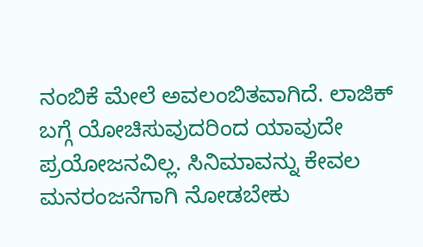ನಂಬಿಕೆ ಮೇಲೆ ಅವಲಂಬಿತವಾಗಿದೆ. ಲಾಜಿಕ್ ಬಗ್ಗೆ ಯೋಚಿಸುವುದರಿಂದ ಯಾವುದೇ ಪ್ರಯೋಜನವಿಲ್ಲ. ಸಿನಿಮಾವನ್ನು ಕೇವಲ ಮನರಂಜನೆಗಾಗಿ ನೋಡಬೇಕು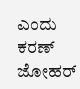ಎಂದು ಕರಣ್ ಜೋಹರ್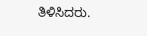ತಿಳಿಸಿದರು.